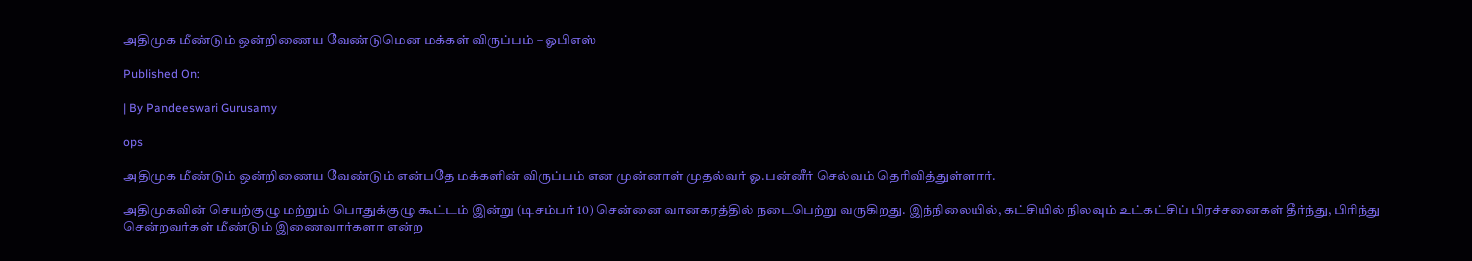அதிமுக மீண்டும் ஒன்றிணைய வேண்டுமென மக்கள் விருப்பம் – ஓபிஎஸ்

Published On:

| By Pandeeswari Gurusamy

ops

அதிமுக மீண்டும் ஒன்றிணைய வேண்டும் என்பதே மக்களின் விருப்பம் என முன்னாள் முதல்வர் ஓ.பன்னீர் செல்வம் தெரிவித்துள்ளார்.

அதிமுகவின் செயற்குழு மற்றும் பொதுக்குழு கூட்டம் இன்று (டிசம்பர் 10) சென்னை வானகரத்தில் நடைபெற்று வருகிறது. இந்நிலையில், கட்சியில் நிலவும் உட்கட்சிப் பிரச்சனைகள் தீர்ந்து, பிரிந்து சென்றவர்கள் மீண்டும் இணைவார்களா என்ற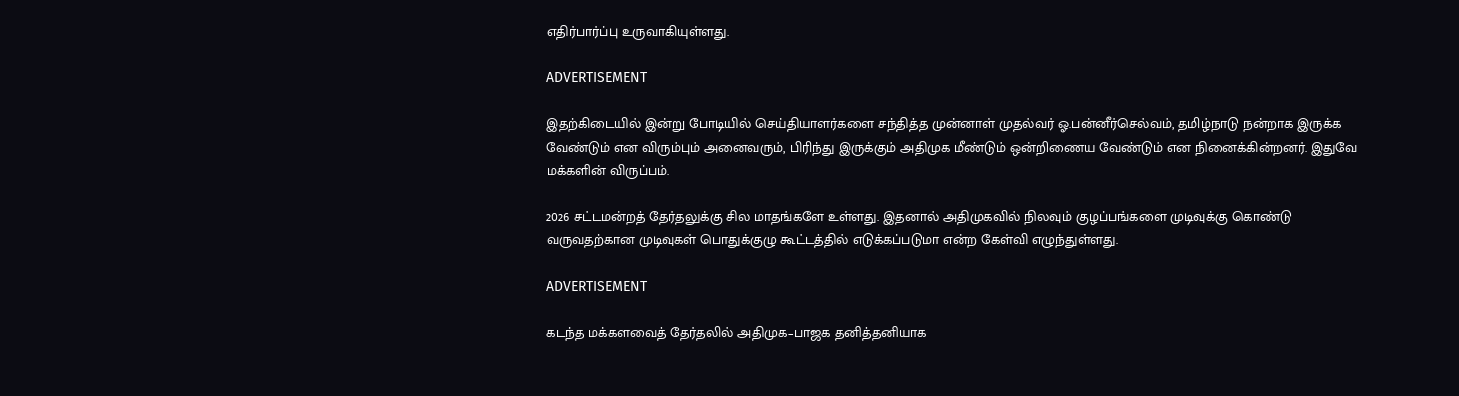எதிர்பார்ப்பு உருவாகியுள்ளது.

ADVERTISEMENT

இதற்கிடையில் இன்று போடியில் செய்தியாளர்களை சந்தித்த முன்னாள் முதல்வர் ஓ.பன்னீர்செல்வம், தமிழ்நாடு நன்றாக இருக்க வேண்டும் என விரும்பும் அனைவரும், பிரிந்து இருக்கும் அதிமுக மீண்டும் ஒன்றிணைய வேண்டும் என நினைக்கின்றனர். இதுவே மக்களின் விருப்பம்.

2026 சட்டமன்றத் தேர்தலுக்கு சில மாதங்களே உள்ளது. இதனால் அதிமுகவில் நிலவும் குழப்பங்களை முடிவுக்கு கொண்டு வருவதற்கான முடிவுகள் பொதுக்குழு கூட்டத்தில் எடுக்கப்படுமா என்ற கேள்வி எழுந்துள்ளது.

ADVERTISEMENT

கடந்த மக்களவைத் தேர்தலில் அதிமுக–பாஜக தனித்தனியாக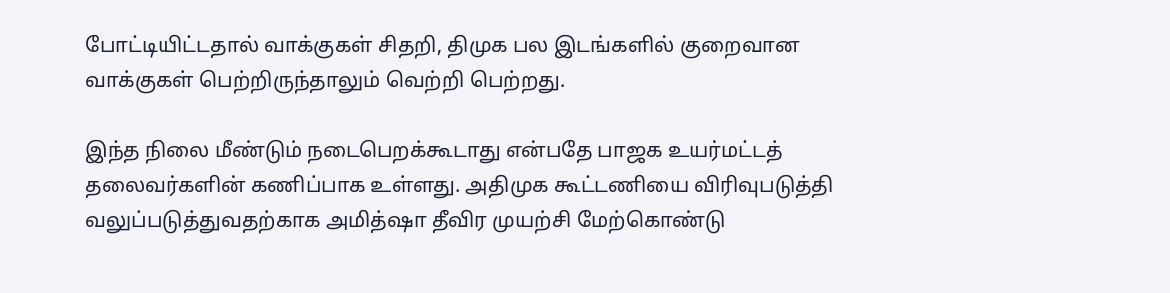போட்டியிட்டதால் வாக்குகள் சிதறி, திமுக பல இடங்களில் குறைவான வாக்குகள் பெற்றிருந்தாலும் வெற்றி பெற்றது.

இந்த நிலை மீண்டும் நடைபெறக்கூடாது என்பதே பாஜக உயர்மட்டத் தலைவர்களின் கணிப்பாக உள்ளது. அதிமுக கூட்டணியை விரிவுபடுத்தி வலுப்படுத்துவதற்காக அமித்ஷா தீவிர முயற்சி மேற்கொண்டு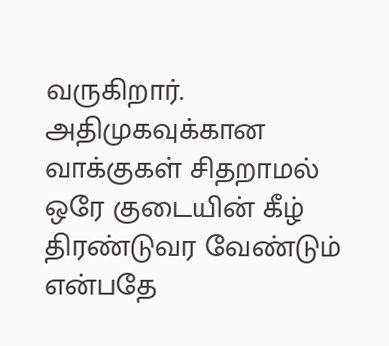வருகிறார். அதிமுகவுக்கான வாக்குகள் சிதறாமல் ஒரே குடையின் கீழ் திரண்டுவர வேண்டும் என்பதே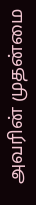அவரின் முதன்மை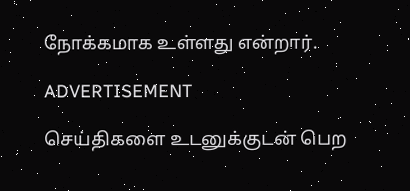நோக்கமாக உள்ளது என்றார்.

ADVERTISEMENT

செய்திகளை உடனுக்குடன் பெற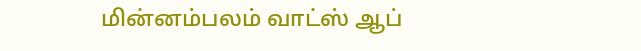மின்னம்பலம் வாட்ஸ் ஆப்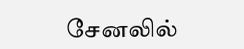சேனலில்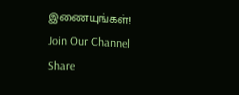இணையுங்கள்!
Join Our Channel
Share